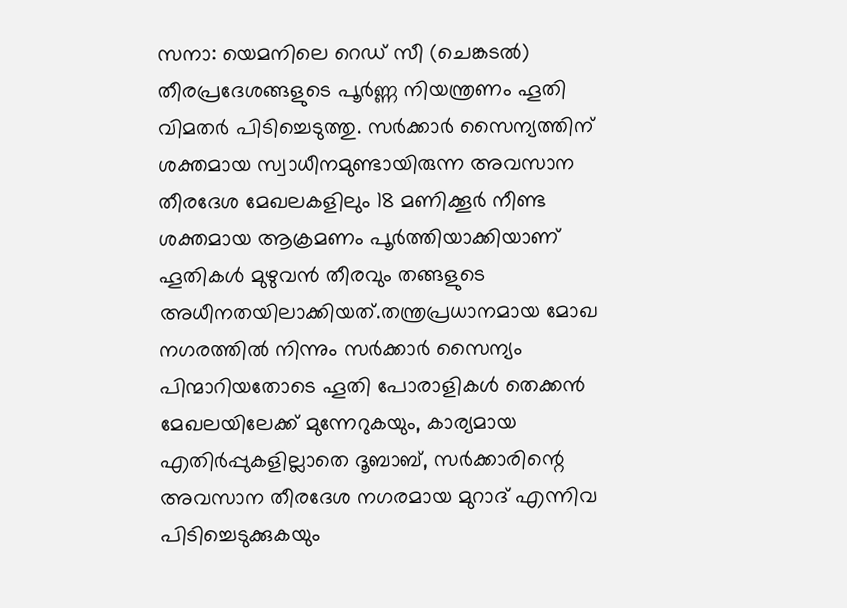സനാ: യെമനിലെ റെഡ് സീ (ചെങ്കടൽ) തീരപ്രദേശങ്ങളുടെ പൂർണ്ണ നിയന്ത്രണം ഹൂതി വിമതർ പിടിച്ചെടുത്തു. സർക്കാർ സൈന്യത്തിന് ശക്തമായ സ്വാധീനമുണ്ടായിരുന്ന അവസാന തീരദേശ മേഖലകളിലും 18 മണിക്കൂർ നീണ്ട ശക്തമായ ആക്രമണം പൂർത്തിയാക്കിയാണ് ഹൂതികൾ മുഴുവൻ തീരവും തങ്ങളുടെ അധീനതയിലാക്കിയത്.തന്ത്രപ്രധാനമായ മോഖ നഗരത്തിൽ നിന്നും സർക്കാർ സൈന്യം പിന്മാറിയതോടെ ഹൂതി പോരാളികൾ തെക്കൻ മേഖലയിലേക്ക് മുന്നേറുകയും, കാര്യമായ എതിർപ്പുകളില്ലാതെ ദൂബാബ്, സർക്കാരിന്റെ അവസാന തീരദേശ നഗരമായ മുറാദ് എന്നിവ പിടിച്ചെടുക്കുകയും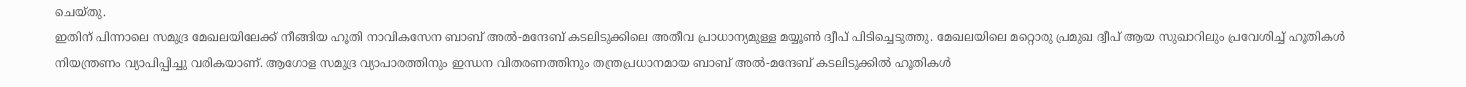ചെയ്തു.
ഇതിന് പിന്നാലെ സമുദ്ര മേഖലയിലേക്ക് നീങ്ങിയ ഹൂതി നാവികസേന ബാബ് അൽ-മന്ദേബ് കടലിടുക്കിലെ അതീവ പ്രാധാന്യമുള്ള മയ്യൂൺ ദ്വീപ് പിടിച്ചെടുത്തു. മേഖലയിലെ മറ്റൊരു പ്രമുഖ ദ്വീപ് ആയ സുഖാറിലും പ്രവേശിച്ച് ഹൂതികൾ നിയന്ത്രണം വ്യാപിപ്പിച്ചു വരികയാണ്. ആഗോള സമുദ്ര വ്യാപാരത്തിനും ഇന്ധന വിതരണത്തിനും തന്ത്രപ്രധാനമായ ബാബ് അൽ-മന്ദേബ് കടലിടുക്കിൽ ഹൂതികൾ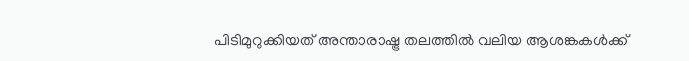പിടിമുറുക്കിയത് അന്താരാഷ്ട്ര തലത്തിൽ വലിയ ആശങ്കകൾക്ക്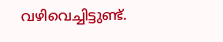വഴിവെച്ചിട്ടുണ്ട്.